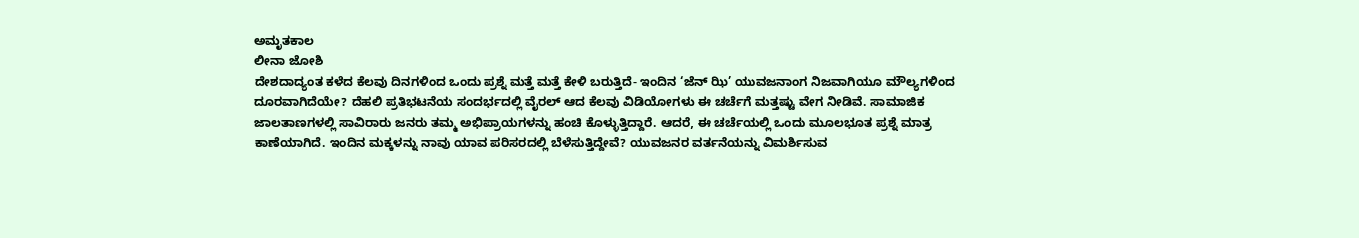ಅಮೃತಕಾಲ
ಲೀನಾ ಜೋಶಿ
ದೇಶದಾದ್ಯಂತ ಕಳೆದ ಕೆಲವು ದಿನಗಳಿಂದ ಒಂದು ಪ್ರಶ್ನೆ ಮತ್ತೆ ಮತ್ತೆ ಕೇಳಿ ಬರುತ್ತಿದೆ- ಇಂದಿನ ‘ಜೆನ್ ಝಿ’ ಯುವಜನಾಂಗ ನಿಜವಾಗಿಯೂ ಮೌಲ್ಯಗಳಿಂದ ದೂರವಾಗಿದೆಯೇ? ದೆಹಲಿ ಪ್ರತಿಭಟನೆಯ ಸಂದರ್ಭದಲ್ಲಿ ವೈರಲ್ ಆದ ಕೆಲವು ವಿಡಿಯೋಗಳು ಈ ಚರ್ಚೆಗೆ ಮತ್ತಷ್ಟು ವೇಗ ನೀಡಿವೆ. ಸಾಮಾಜಿಕ ಜಾಲತಾಣಗಳಲ್ಲಿ ಸಾವಿರಾರು ಜನರು ತಮ್ಮ ಅಭಿಪ್ರಾಯಗಳನ್ನು ಹಂಚಿ ಕೊಳ್ಳುತ್ತಿದ್ದಾರೆ. ಆದರೆ, ಈ ಚರ್ಚೆಯಲ್ಲಿ ಒಂದು ಮೂಲಭೂತ ಪ್ರಶ್ನೆ ಮಾತ್ರ ಕಾಣೆಯಾಗಿದೆ. ಇಂದಿನ ಮಕ್ಕಳನ್ನು ನಾವು ಯಾವ ಪರಿಸರದಲ್ಲಿ ಬೆಳೆಸುತ್ತಿದ್ದೇವೆ? ಯುವಜನರ ವರ್ತನೆಯನ್ನು ವಿಮರ್ಶಿಸುವ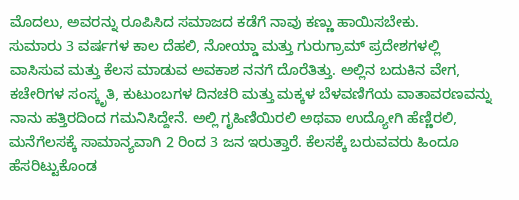ಮೊದಲು, ಅವರನ್ನು ರೂಪಿಸಿದ ಸಮಾಜದ ಕಡೆಗೆ ನಾವು ಕಣ್ಣು ಹಾಯಿಸಬೇಕು.
ಸುಮಾರು 3 ವರ್ಷಗಳ ಕಾಲ ದೆಹಲಿ, ನೋಯ್ಡಾ ಮತ್ತು ಗುರುಗ್ರಾಮ್ ಪ್ರದೇಶಗಳಲ್ಲಿ ವಾಸಿಸುವ ಮತ್ತು ಕೆಲಸ ಮಾಡುವ ಅವಕಾಶ ನನಗೆ ದೊರೆತಿತ್ತು. ಅಲ್ಲಿನ ಬದುಕಿನ ವೇಗ, ಕಚೇರಿಗಳ ಸಂಸ್ಕೃತಿ, ಕುಟುಂಬಗಳ ದಿನಚರಿ ಮತ್ತು ಮಕ್ಕಳ ಬೆಳವಣಿಗೆಯ ವಾತಾವರಣವನ್ನು ನಾನು ಹತ್ತಿರದಿಂದ ಗಮನಿಸಿದ್ದೇನೆ. ಅಲ್ಲಿ ಗೃಹಿಣಿಯಿರಲಿ ಅಥವಾ ಉದ್ಯೋಗಿ ಹೆಣ್ಣಿರಲಿ, ಮನೆಗೆಲಸಕ್ಕೆ ಸಾಮಾನ್ಯವಾಗಿ 2 ರಿಂದ 3 ಜನ ಇರುತ್ತಾರೆ. ಕೆಲಸಕ್ಕೆ ಬರುವವರು ಹಿಂದೂ ಹೆಸರಿಟ್ಟುಕೊಂಡ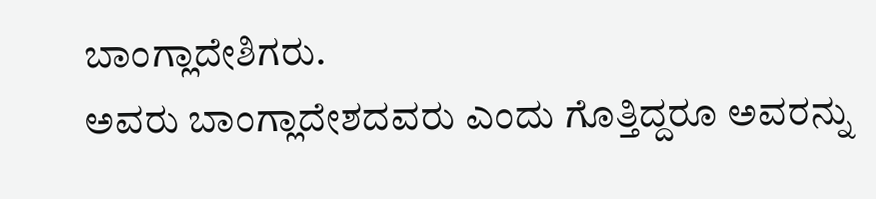ಬಾಂಗ್ಲಾದೇಶಿಗರು.
ಅವರು ಬಾಂಗ್ಲಾದೇಶದವರು ಎಂದು ಗೊತ್ತಿದ್ದರೂ ಅವರನ್ನು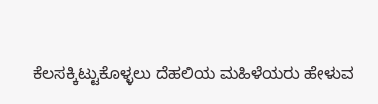ಕೆಲಸಕ್ಕಿಟ್ಟುಕೊಳ್ಳಲು ದೆಹಲಿಯ ಮಹಿಳೆಯರು ಹೇಳುವ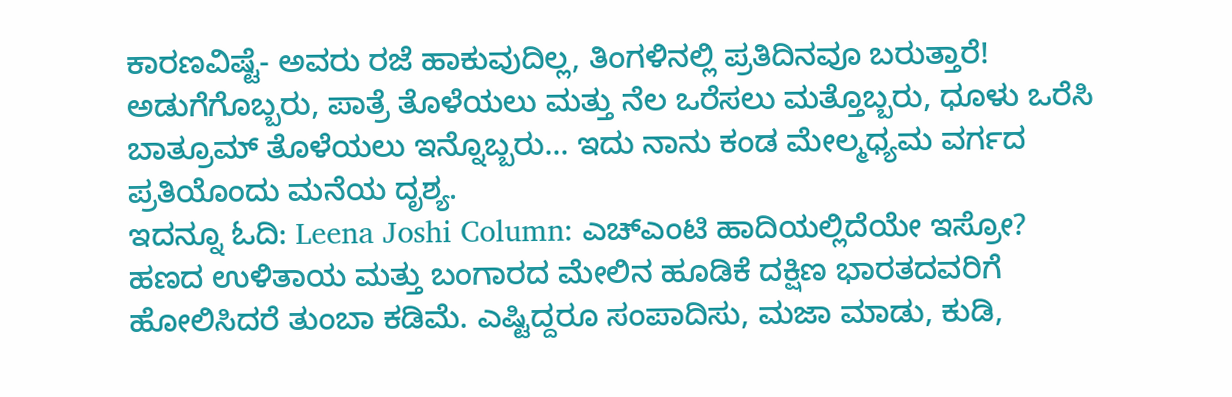ಕಾರಣವಿಷ್ಟೆ- ಅವರು ರಜೆ ಹಾಕುವುದಿಲ್ಲ, ತಿಂಗಳಿನಲ್ಲಿ ಪ್ರತಿದಿನವೂ ಬರುತ್ತಾರೆ! ಅಡುಗೆಗೊಬ್ಬರು, ಪಾತ್ರೆ ತೊಳೆಯಲು ಮತ್ತು ನೆಲ ಒರೆಸಲು ಮತ್ತೊಬ್ಬರು, ಧೂಳು ಒರೆಸಿ ಬಾತ್ರೂಮ್ ತೊಳೆಯಲು ಇನ್ನೊಬ್ಬರು... ಇದು ನಾನು ಕಂಡ ಮೇಲ್ಮಧ್ಯಮ ವರ್ಗದ ಪ್ರತಿಯೊಂದು ಮನೆಯ ದೃಶ್ಯ.
ಇದನ್ನೂ ಓದಿ: Leena Joshi Column: ಎಚ್ಎಂಟಿ ಹಾದಿಯಲ್ಲಿದೆಯೇ ಇಸ್ರೋ?
ಹಣದ ಉಳಿತಾಯ ಮತ್ತು ಬಂಗಾರದ ಮೇಲಿನ ಹೂಡಿಕೆ ದಕ್ಷಿಣ ಭಾರತದವರಿಗೆ ಹೋಲಿಸಿದರೆ ತುಂಬಾ ಕಡಿಮೆ. ಎಷ್ಟಿದ್ದರೂ ಸಂಪಾದಿಸು, ಮಜಾ ಮಾಡು, ಕುಡಿ,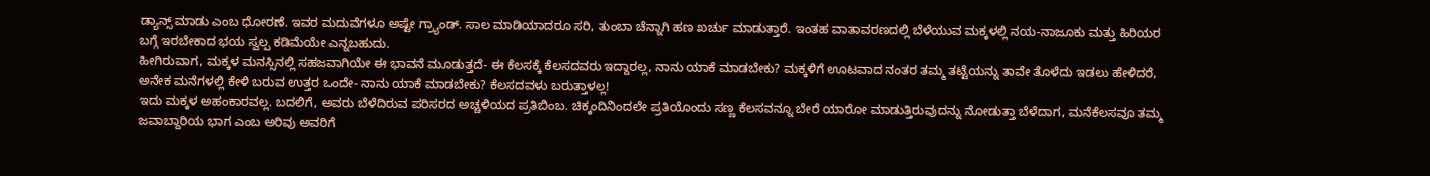ಡ್ಯಾನ್ಸ್ ಮಾಡು ಎಂಬ ಧೋರಣೆ. ಇವರ ಮದುವೆಗಳೂ ಅಷ್ಟೇ ಗ್ರ್ಯಾಂಡ್. ಸಾಲ ಮಾಡಿಯಾದರೂ ಸರಿ, ತುಂಬಾ ಚೆನ್ನಾಗಿ ಹಣ ಖರ್ಚು ಮಾಡುತ್ತಾರೆ. ಇಂತಹ ವಾತಾವರಣದಲ್ಲಿ ಬೆಳೆಯುವ ಮಕ್ಕಳಲ್ಲಿ ನಯ-ನಾಜೂಕು ಮತ್ತು ಹಿರಿಯರ ಬಗ್ಗೆ ಇರಬೇಕಾದ ಭಯ ಸ್ವಲ್ಪ ಕಡಿಮೆಯೇ ಎನ್ನಬಹುದು.
ಹೀಗಿರುವಾಗ, ಮಕ್ಕಳ ಮನಸ್ಸಿನಲ್ಲಿ ಸಹಜವಾಗಿಯೇ ಈ ಭಾವನೆ ಮೂಡುತ್ತದೆ- ಈ ಕೆಲಸಕ್ಕೆ ಕೆಲಸದವರು ಇದ್ದಾರಲ್ಲ, ನಾನು ಯಾಕೆ ಮಾಡಬೇಕು? ಮಕ್ಕಳಿಗೆ ಊಟವಾದ ನಂತರ ತಮ್ಮ ತಟ್ಟೆಯನ್ನು ತಾವೇ ತೊಳೆದು ಇಡಲು ಹೇಳಿದರೆ, ಅನೇಕ ಮನೆಗಳಲ್ಲಿ ಕೇಳಿ ಬರುವ ಉತ್ತರ ಒಂದೇ- ನಾನು ಯಾಕೆ ಮಾಡಬೇಕು? ಕೆಲಸದವಳು ಬರುತ್ತಾಳಲ್ಲ!
ಇದು ಮಕ್ಕಳ ಅಹಂಕಾರವಲ್ಲ. ಬದಲಿಗೆ, ಅವರು ಬೆಳೆದಿರುವ ಪರಿಸರದ ಅಚ್ಚಳಿಯದ ಪ್ರತಿಬಿಂಬ. ಚಿಕ್ಕಂದಿನಿಂದಲೇ ಪ್ರತಿಯೊಂದು ಸಣ್ಣ ಕೆಲಸವನ್ನೂ ಬೇರೆ ಯಾರೋ ಮಾಡುತ್ತಿರುವುದನ್ನು ನೋಡುತ್ತಾ ಬೆಳೆದಾಗ, ಮನೆಕೆಲಸವೂ ತಮ್ಮ ಜವಾಬ್ದಾರಿಯ ಭಾಗ ಎಂಬ ಅರಿವು ಅವರಿಗೆ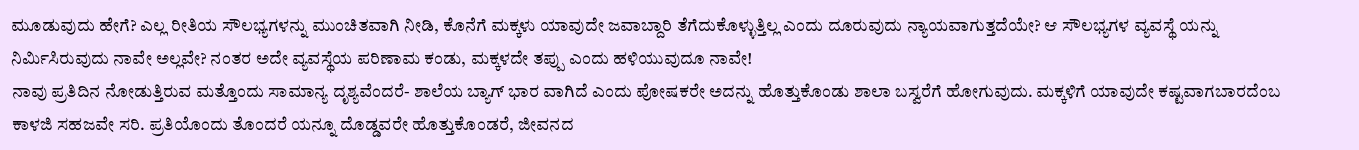ಮೂಡುವುದು ಹೇಗೆ? ಎಲ್ಲ ರೀತಿಯ ಸೌಲಭ್ಯಗಳನ್ನು ಮುಂಚಿತವಾಗಿ ನೀಡಿ, ಕೊನೆಗೆ ಮಕ್ಕಳು ಯಾವುದೇ ಜವಾಬ್ದಾರಿ ತೆಗೆದುಕೊಳ್ಳುತ್ತಿಲ್ಲ ಎಂದು ದೂರುವುದು ನ್ಯಾಯವಾಗುತ್ತದೆಯೇ? ಆ ಸೌಲಭ್ಯಗಳ ವ್ಯವಸ್ಥೆ ಯನ್ನು ನಿರ್ಮಿಸಿರುವುದು ನಾವೇ ಅಲ್ಲವೇ? ನಂತರ ಅದೇ ವ್ಯವಸ್ಥೆಯ ಪರಿಣಾಮ ಕಂಡು, ಮಕ್ಕಳದೇ ತಪ್ಪು ಎಂದು ಹಳಿಯುವುದೂ ನಾವೇ!
ನಾವು ಪ್ರತಿದಿನ ನೋಡುತ್ತಿರುವ ಮತ್ತೊಂದು ಸಾಮಾನ್ಯ ದೃಶ್ಯವೆಂದರೆ- ಶಾಲೆಯ ಬ್ಯಾಗ್ ಭಾರ ವಾಗಿದೆ ಎಂದು ಪೋಷಕರೇ ಅದನ್ನು ಹೊತ್ತುಕೊಂಡು ಶಾಲಾ ಬಸ್ವರೆಗೆ ಹೋಗುವುದು. ಮಕ್ಕಳಿಗೆ ಯಾವುದೇ ಕಷ್ಟವಾಗಬಾರದೆಂಬ ಕಾಳಜಿ ಸಹಜವೇ ಸರಿ. ಪ್ರತಿಯೊಂದು ತೊಂದರೆ ಯನ್ನೂ ದೊಡ್ಡವರೇ ಹೊತ್ತುಕೊಂಡರೆ, ಜೀವನದ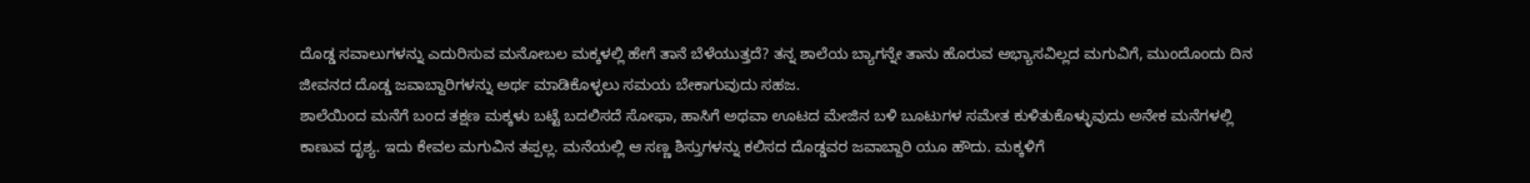ದೊಡ್ಡ ಸವಾಲುಗಳನ್ನು ಎದುರಿಸುವ ಮನೋಬಲ ಮಕ್ಕಳಲ್ಲಿ ಹೇಗೆ ತಾನೆ ಬೆಳೆಯುತ್ತದೆ? ತನ್ನ ಶಾಲೆಯ ಬ್ಯಾಗನ್ನೇ ತಾನು ಹೊರುವ ಅಭ್ಯಾಸವಿಲ್ಲದ ಮಗುವಿಗೆ, ಮುಂದೊಂದು ದಿನ ಜೀವನದ ದೊಡ್ಡ ಜವಾಬ್ದಾರಿಗಳನ್ನು ಅರ್ಥ ಮಾಡಿಕೊಳ್ಳಲು ಸಮಯ ಬೇಕಾಗುವುದು ಸಹಜ.
ಶಾಲೆಯಿಂದ ಮನೆಗೆ ಬಂದ ತಕ್ಷಣ ಮಕ್ಕಳು ಬಟ್ಟೆ ಬದಲಿಸದೆ ಸೋಫಾ, ಹಾಸಿಗೆ ಅಥವಾ ಊಟದ ಮೇಜಿನ ಬಳಿ ಬೂಟುಗಳ ಸಮೇತ ಕುಳಿತುಕೊಳ್ಳುವುದು ಅನೇಕ ಮನೆಗಳಲ್ಲಿ ಕಾಣುವ ದೃಶ್ಯ. ಇದು ಕೇವಲ ಮಗುವಿನ ತಪ್ಪಲ್ಲ. ಮನೆಯಲ್ಲಿ ಆ ಸಣ್ಣ ಶಿಸ್ತುಗಳನ್ನು ಕಲಿಸದ ದೊಡ್ಡವರ ಜವಾಬ್ದಾರಿ ಯೂ ಹೌದು. ಮಕ್ಕಳಿಗೆ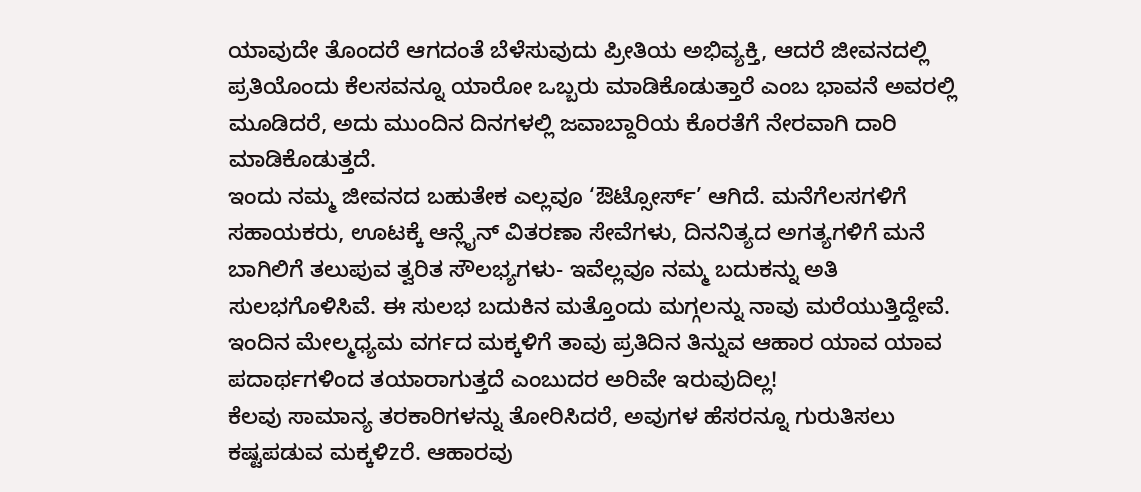ಯಾವುದೇ ತೊಂದರೆ ಆಗದಂತೆ ಬೆಳೆಸುವುದು ಪ್ರೀತಿಯ ಅಭಿವ್ಯಕ್ತಿ, ಆದರೆ ಜೀವನದಲ್ಲಿ ಪ್ರತಿಯೊಂದು ಕೆಲಸವನ್ನೂ ಯಾರೋ ಒಬ್ಬರು ಮಾಡಿಕೊಡುತ್ತಾರೆ ಎಂಬ ಭಾವನೆ ಅವರಲ್ಲಿ ಮೂಡಿದರೆ, ಅದು ಮುಂದಿನ ದಿನಗಳಲ್ಲಿ ಜವಾಬ್ದಾರಿಯ ಕೊರತೆಗೆ ನೇರವಾಗಿ ದಾರಿ ಮಾಡಿಕೊಡುತ್ತದೆ.
ಇಂದು ನಮ್ಮ ಜೀವನದ ಬಹುತೇಕ ಎಲ್ಲವೂ ‘ಔಟ್ಸೋರ್ಸ್’ ಆಗಿದೆ. ಮನೆಗೆಲಸಗಳಿಗೆ ಸಹಾಯಕರು, ಊಟಕ್ಕೆ ಆನ್ಲೈನ್ ವಿತರಣಾ ಸೇವೆಗಳು, ದಿನನಿತ್ಯದ ಅಗತ್ಯಗಳಿಗೆ ಮನೆ ಬಾಗಿಲಿಗೆ ತಲುಪುವ ತ್ವರಿತ ಸೌಲಭ್ಯಗಳು- ಇವೆಲ್ಲವೂ ನಮ್ಮ ಬದುಕನ್ನು ಅತಿ ಸುಲಭಗೊಳಿಸಿವೆ. ಈ ಸುಲಭ ಬದುಕಿನ ಮತ್ತೊಂದು ಮಗ್ಗಲನ್ನು ನಾವು ಮರೆಯುತ್ತಿದ್ದೇವೆ. ಇಂದಿನ ಮೇಲ್ಮಧ್ಯಮ ವರ್ಗದ ಮಕ್ಕಳಿಗೆ ತಾವು ಪ್ರತಿದಿನ ತಿನ್ನುವ ಆಹಾರ ಯಾವ ಯಾವ ಪದಾರ್ಥಗಳಿಂದ ತಯಾರಾಗುತ್ತದೆ ಎಂಬುದರ ಅರಿವೇ ಇರುವುದಿಲ್ಲ!
ಕೆಲವು ಸಾಮಾನ್ಯ ತರಕಾರಿಗಳನ್ನು ತೋರಿಸಿದರೆ, ಅವುಗಳ ಹೆಸರನ್ನೂ ಗುರುತಿಸಲು ಕಷ್ಟಪಡುವ ಮಕ್ಕಳಿzರೆ. ಆಹಾರವು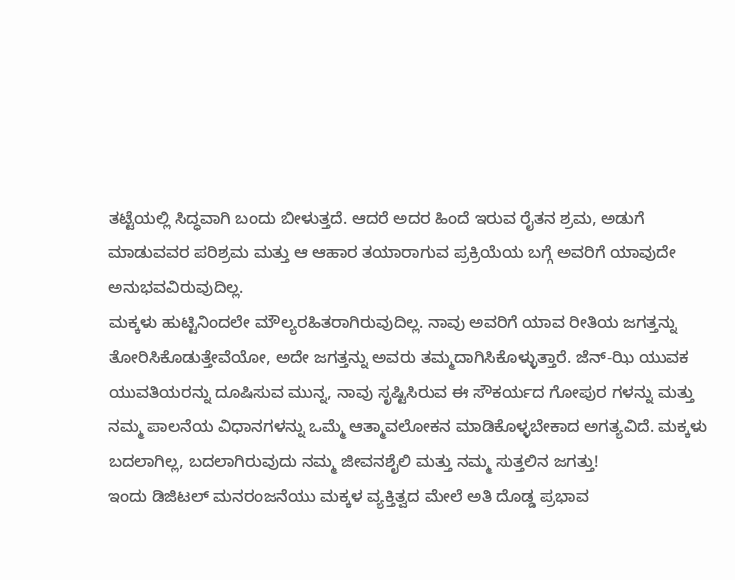ತಟ್ಟೆಯಲ್ಲಿ ಸಿದ್ಧವಾಗಿ ಬಂದು ಬೀಳುತ್ತದೆ. ಆದರೆ ಅದರ ಹಿಂದೆ ಇರುವ ರೈತನ ಶ್ರಮ, ಅಡುಗೆ ಮಾಡುವವರ ಪರಿಶ್ರಮ ಮತ್ತು ಆ ಆಹಾರ ತಯಾರಾಗುವ ಪ್ರಕ್ರಿಯೆಯ ಬಗ್ಗೆ ಅವರಿಗೆ ಯಾವುದೇ ಅನುಭವವಿರುವುದಿಲ್ಲ.
ಮಕ್ಕಳು ಹುಟ್ಟಿನಿಂದಲೇ ಮೌಲ್ಯರಹಿತರಾಗಿರುವುದಿಲ್ಲ. ನಾವು ಅವರಿಗೆ ಯಾವ ರೀತಿಯ ಜಗತ್ತನ್ನು ತೋರಿಸಿಕೊಡುತ್ತೇವೆಯೋ, ಅದೇ ಜಗತ್ತನ್ನು ಅವರು ತಮ್ಮದಾಗಿಸಿಕೊಳ್ಳುತ್ತಾರೆ. ಜೆನ್-ಝಿ ಯುವಕ ಯುವತಿಯರನ್ನು ದೂಷಿಸುವ ಮುನ್ನ, ನಾವು ಸೃಷ್ಟಿಸಿರುವ ಈ ಸೌಕರ್ಯದ ಗೋಪುರ ಗಳನ್ನು ಮತ್ತು ನಮ್ಮ ಪಾಲನೆಯ ವಿಧಾನಗಳನ್ನು ಒಮ್ಮೆ ಆತ್ಮಾವಲೋಕನ ಮಾಡಿಕೊಳ್ಳಬೇಕಾದ ಅಗತ್ಯವಿದೆ. ಮಕ್ಕಳು ಬದಲಾಗಿಲ್ಲ, ಬದಲಾಗಿರುವುದು ನಮ್ಮ ಜೀವನಶೈಲಿ ಮತ್ತು ನಮ್ಮ ಸುತ್ತಲಿನ ಜಗತ್ತು!
ಇಂದು ಡಿಜಿಟಲ್ ಮನರಂಜನೆಯು ಮಕ್ಕಳ ವ್ಯಕ್ತಿತ್ವದ ಮೇಲೆ ಅತಿ ದೊಡ್ಡ ಪ್ರಭಾವ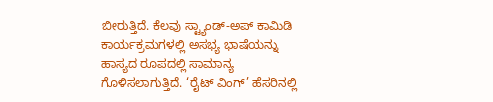ಬೀರುತ್ತಿದೆ. ಕೆಲವು ಸ್ಟ್ಯಾಂಡ್-ಅಪ್ ಕಾಮಿಡಿ ಕಾರ್ಯಕ್ರಮಗಳಲ್ಲಿ ಅಸಭ್ಯ ಭಾಷೆಯನ್ನು ಹಾಸ್ಯದ ರೂಪದಲ್ಲಿ ಸಾಮಾನ್ಯ ಗೊಳಿಸಲಾಗುತ್ತಿದೆ. ‘ರೈಟ್ ವಿಂಗ್’ ಹೆಸರಿನಲ್ಲಿ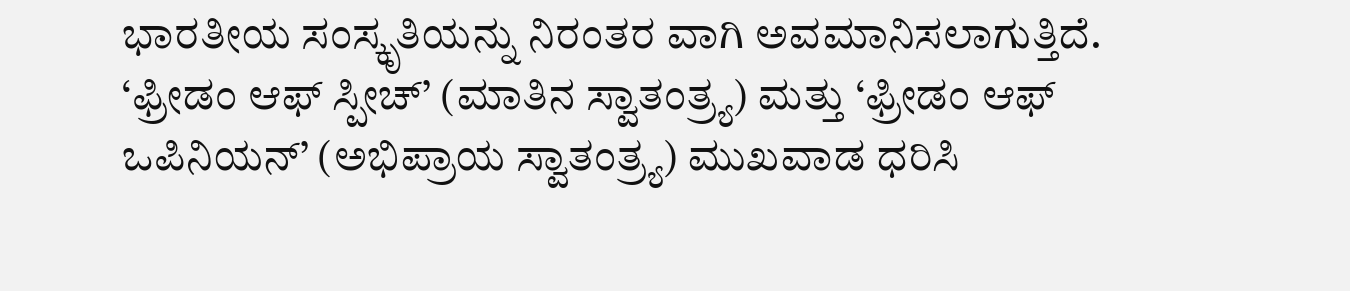ಭಾರತೀಯ ಸಂಸ್ಕೃತಿಯನ್ನು ನಿರಂತರ ವಾಗಿ ಅವಮಾನಿಸಲಾಗುತ್ತಿದೆ.
‘ಫ್ರೀಡಂ ಆಫ್ ಸ್ಪೀಚ್’ (ಮಾತಿನ ಸ್ವಾತಂತ್ರ್ಯ) ಮತ್ತು ‘ಫ್ರೀಡಂ ಆಫ್ ಒಪಿನಿಯನ್’ (ಅಭಿಪ್ರಾಯ ಸ್ವಾತಂತ್ರ್ಯ) ಮುಖವಾಡ ಧರಿಸಿ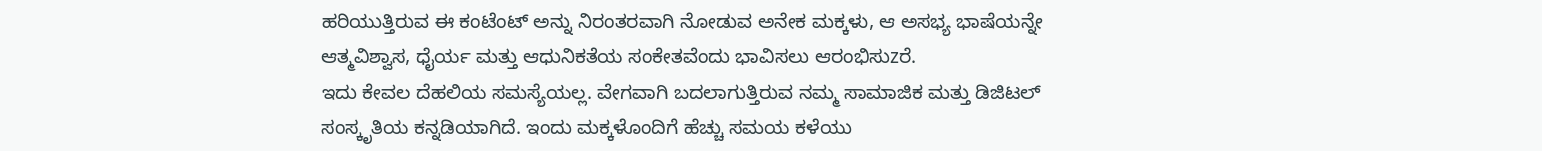ಹರಿಯುತ್ತಿರುವ ಈ ಕಂಟೆಂಟ್ ಅನ್ನು ನಿರಂತರವಾಗಿ ನೋಡುವ ಅನೇಕ ಮಕ್ಕಳು, ಆ ಅಸಭ್ಯ ಭಾಷೆಯನ್ನೇ ಆತ್ಮವಿಶ್ವಾಸ, ಧೈರ್ಯ ಮತ್ತು ಆಧುನಿಕತೆಯ ಸಂಕೇತವೆಂದು ಭಾವಿಸಲು ಆರಂಭಿಸುzರೆ.
ಇದು ಕೇವಲ ದೆಹಲಿಯ ಸಮಸ್ಯೆಯಲ್ಲ. ವೇಗವಾಗಿ ಬದಲಾಗುತ್ತಿರುವ ನಮ್ಮ ಸಾಮಾಜಿಕ ಮತ್ತು ಡಿಜಿಟಲ್ ಸಂಸ್ಕೃತಿಯ ಕನ್ನಡಿಯಾಗಿದೆ. ಇಂದು ಮಕ್ಕಳೊಂದಿಗೆ ಹೆಚ್ಚು ಸಮಯ ಕಳೆಯು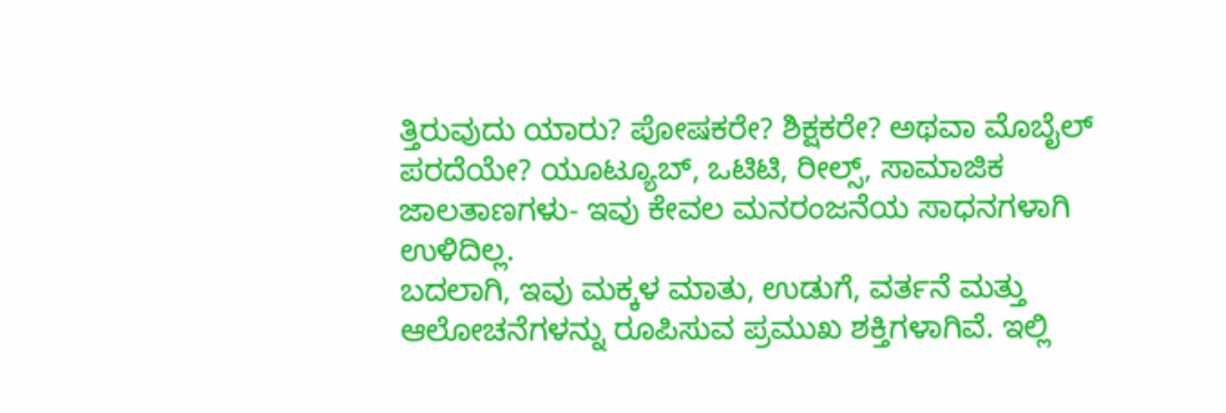ತ್ತಿರುವುದು ಯಾರು? ಪೋಷಕರೇ? ಶಿಕ್ಷಕರೇ? ಅಥವಾ ಮೊಬೈಲ್ ಪರದೆಯೇ? ಯೂಟ್ಯೂಬ್, ಒಟಿಟಿ, ರೀಲ್ಸ್, ಸಾಮಾಜಿಕ ಜಾಲತಾಣಗಳು- ಇವು ಕೇವಲ ಮನರಂಜನೆಯ ಸಾಧನಗಳಾಗಿ ಉಳಿದಿಲ್ಲ.
ಬದಲಾಗಿ, ಇವು ಮಕ್ಕಳ ಮಾತು, ಉಡುಗೆ, ವರ್ತನೆ ಮತ್ತು ಆಲೋಚನೆಗಳನ್ನು ರೂಪಿಸುವ ಪ್ರಮುಖ ಶಕ್ತಿಗಳಾಗಿವೆ. ಇಲ್ಲಿ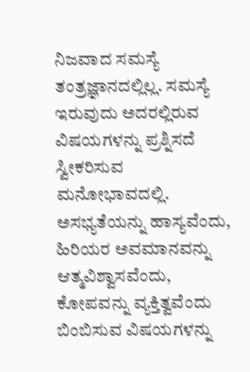ನಿಜವಾದ ಸಮಸ್ಯೆ ತಂತ್ರಜ್ಞಾನದಲ್ಲಿಲ್ಲ. ಸಮಸ್ಯೆ ಇರುವುದು ಅದರಲ್ಲಿರುವ ವಿಷಯಗಳನ್ನು ಪ್ರಶ್ನಿಸದೆ ಸ್ವೀಕರಿಸುವ ಮನೋಭಾವದಲ್ಲಿ. ಅಸಭ್ಯತೆಯನ್ನು ಹಾಸ್ಯವೆಂದು, ಹಿರಿಯರ ಅವಮಾನವನ್ನು ಆತ್ಮವಿಶ್ವಾಸವೆಂದು, ಕೋಪವನ್ನು ವ್ಯಕ್ತಿತ್ವವೆಂದು ಬಿಂಬಿಸುವ ವಿಷಯಗಳನ್ನು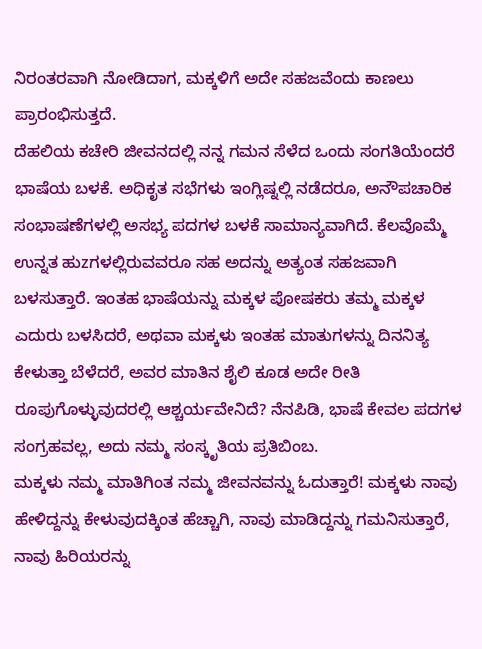ನಿರಂತರವಾಗಿ ನೋಡಿದಾಗ, ಮಕ್ಕಳಿಗೆ ಅದೇ ಸಹಜವೆಂದು ಕಾಣಲು ಪ್ರಾರಂಭಿಸುತ್ತದೆ.
ದೆಹಲಿಯ ಕಚೇರಿ ಜೀವನದಲ್ಲಿ ನನ್ನ ಗಮನ ಸೆಳೆದ ಒಂದು ಸಂಗತಿಯೆಂದರೆ ಭಾಷೆಯ ಬಳಕೆ. ಅಧಿಕೃತ ಸಭೆಗಳು ಇಂಗ್ಲಿಷ್ನಲ್ಲಿ ನಡೆದರೂ, ಅನೌಪಚಾರಿಕ ಸಂಭಾಷಣೆಗಳಲ್ಲಿ ಅಸಭ್ಯ ಪದಗಳ ಬಳಕೆ ಸಾಮಾನ್ಯವಾಗಿದೆ. ಕೆಲವೊಮ್ಮೆ ಉನ್ನತ ಹುzಗಳಲ್ಲಿರುವವರೂ ಸಹ ಅದನ್ನು ಅತ್ಯಂತ ಸಹಜವಾಗಿ ಬಳಸುತ್ತಾರೆ. ಇಂತಹ ಭಾಷೆಯನ್ನು ಮಕ್ಕಳ ಪೋಷಕರು ತಮ್ಮ ಮಕ್ಕಳ ಎದುರು ಬಳಸಿದರೆ, ಅಥವಾ ಮಕ್ಕಳು ಇಂತಹ ಮಾತುಗಳನ್ನು ದಿನನಿತ್ಯ ಕೇಳುತ್ತಾ ಬೆಳೆದರೆ, ಅವರ ಮಾತಿನ ಶೈಲಿ ಕೂಡ ಅದೇ ರೀತಿ ರೂಪುಗೊಳ್ಳುವುದರಲ್ಲಿ ಆಶ್ಚರ್ಯವೇನಿದೆ? ನೆನಪಿಡಿ, ಭಾಷೆ ಕೇವಲ ಪದಗಳ ಸಂಗ್ರಹವಲ್ಲ, ಅದು ನಮ್ಮ ಸಂಸ್ಕೃತಿಯ ಪ್ರತಿಬಿಂಬ.
ಮಕ್ಕಳು ನಮ್ಮ ಮಾತಿಗಿಂತ ನಮ್ಮ ಜೀವನವನ್ನು ಓದುತ್ತಾರೆ! ಮಕ್ಕಳು ನಾವು ಹೇಳಿದ್ದನ್ನು ಕೇಳುವುದಕ್ಕಿಂತ ಹೆಚ್ಚಾಗಿ, ನಾವು ಮಾಡಿದ್ದನ್ನು ಗಮನಿಸುತ್ತಾರೆ, ನಾವು ಹಿರಿಯರನ್ನು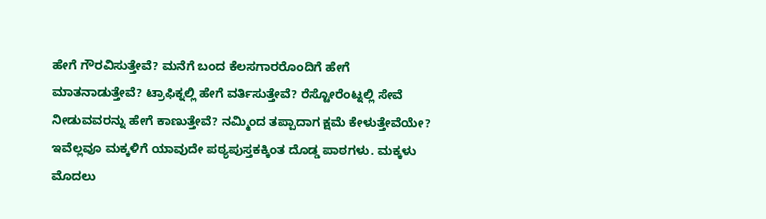ಹೇಗೆ ಗೌರವಿಸುತ್ತೇವೆ? ಮನೆಗೆ ಬಂದ ಕೆಲಸಗಾರರೊಂದಿಗೆ ಹೇಗೆ ಮಾತನಾಡುತ್ತೇವೆ? ಟ್ರಾಫಿಕ್ನಲ್ಲಿ ಹೇಗೆ ವರ್ತಿಸುತ್ತೇವೆ? ರೆಸ್ಟೋರೆಂಟ್ನಲ್ಲಿ ಸೇವೆ ನೀಡುವವರನ್ನು ಹೇಗೆ ಕಾಣುತ್ತೇವೆ? ನಮ್ಮಿಂದ ತಪ್ಪಾದಾಗ ಕ್ಷಮೆ ಕೇಳುತ್ತೇವೆಯೇ?
ಇವೆಲ್ಲವೂ ಮಕ್ಕಳಿಗೆ ಯಾವುದೇ ಪಠ್ಯಪುಸ್ತಕಕ್ಕಿಂತ ದೊಡ್ಡ ಪಾಠಗಳು. ಮಕ್ಕಳು ಮೊದಲು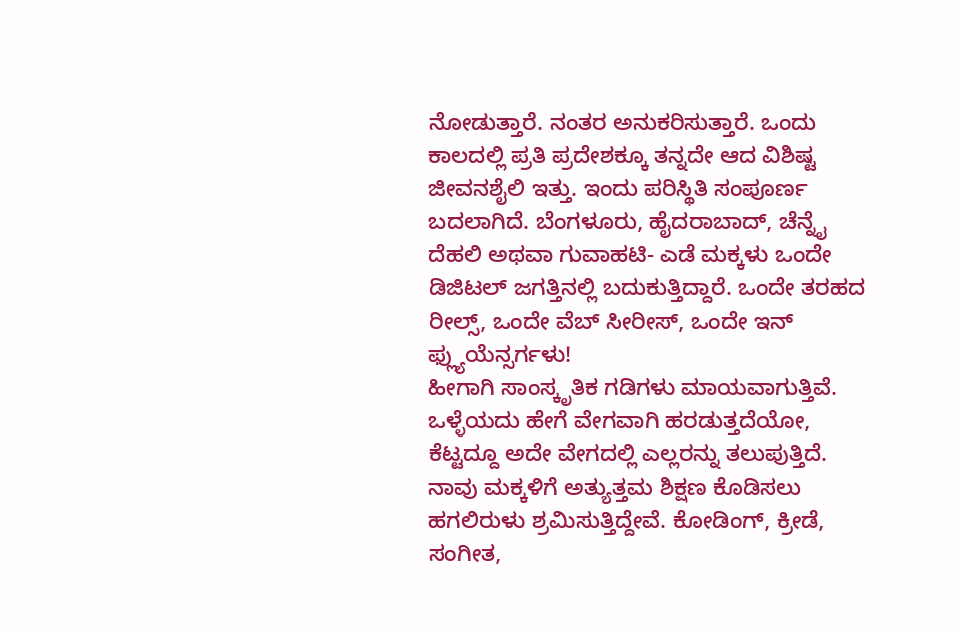ನೋಡುತ್ತಾರೆ. ನಂತರ ಅನುಕರಿಸುತ್ತಾರೆ. ಒಂದು ಕಾಲದಲ್ಲಿ ಪ್ರತಿ ಪ್ರದೇಶಕ್ಕೂ ತನ್ನದೇ ಆದ ವಿಶಿಷ್ಟ ಜೀವನಶೈಲಿ ಇತ್ತು. ಇಂದು ಪರಿಸ್ಥಿತಿ ಸಂಪೂರ್ಣ ಬದಲಾಗಿದೆ. ಬೆಂಗಳೂರು, ಹೈದರಾಬಾದ್, ಚೆನ್ನೈ ದೆಹಲಿ ಅಥವಾ ಗುವಾಹಟಿ- ಎಡೆ ಮಕ್ಕಳು ಒಂದೇ ಡಿಜಿಟಲ್ ಜಗತ್ತಿನಲ್ಲಿ ಬದುಕುತ್ತಿದ್ದಾರೆ. ಒಂದೇ ತರಹದ ರೀಲ್ಸ್, ಒಂದೇ ವೆಬ್ ಸೀರೀಸ್, ಒಂದೇ ಇನ್ ಫ್ಲ್ಯುಯೆನ್ಸರ್ಗಳು!
ಹೀಗಾಗಿ ಸಾಂಸ್ಕೃತಿಕ ಗಡಿಗಳು ಮಾಯವಾಗುತ್ತಿವೆ. ಒಳ್ಳೆಯದು ಹೇಗೆ ವೇಗವಾಗಿ ಹರಡುತ್ತದೆಯೋ, ಕೆಟ್ಟದ್ದೂ ಅದೇ ವೇಗದಲ್ಲಿ ಎಲ್ಲರನ್ನು ತಲುಪುತ್ತಿದೆ. ನಾವು ಮಕ್ಕಳಿಗೆ ಅತ್ಯುತ್ತಮ ಶಿಕ್ಷಣ ಕೊಡಿಸಲು ಹಗಲಿರುಳು ಶ್ರಮಿಸುತ್ತಿದ್ದೇವೆ. ಕೋಡಿಂಗ್, ಕ್ರೀಡೆ, ಸಂಗೀತ,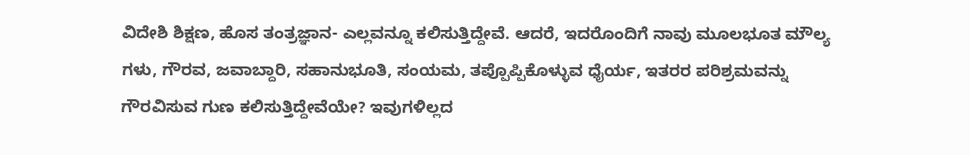ವಿದೇಶಿ ಶಿಕ್ಷಣ, ಹೊಸ ತಂತ್ರಜ್ಞಾನ- ಎಲ್ಲವನ್ನೂ ಕಲಿಸುತ್ತಿದ್ದೇವೆ. ಆದರೆ, ಇದರೊಂದಿಗೆ ನಾವು ಮೂಲಭೂತ ಮೌಲ್ಯ ಗಳು, ಗೌರವ, ಜವಾಬ್ದಾರಿ, ಸಹಾನುಭೂತಿ, ಸಂಯಮ, ತಪ್ಪೊಪ್ಪಿಕೊಳ್ಳುವ ಧೈರ್ಯ, ಇತರರ ಪರಿಶ್ರಮವನ್ನು ಗೌರವಿಸುವ ಗುಣ ಕಲಿಸುತ್ತಿದ್ದೇವೆಯೇ? ಇವುಗಳಿಲ್ಲದ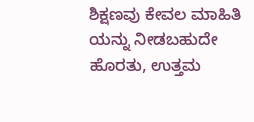ಶಿಕ್ಷಣವು ಕೇವಲ ಮಾಹಿತಿ ಯನ್ನು ನೀಡಬಹುದೇ ಹೊರತು, ಉತ್ತಮ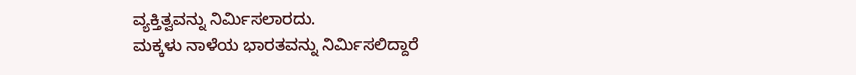ವ್ಯಕ್ತಿತ್ವವನ್ನು ನಿರ್ಮಿಸಲಾರದು.
ಮಕ್ಕಳು ನಾಳೆಯ ಭಾರತವನ್ನು ನಿರ್ಮಿಸಲಿದ್ದಾರೆ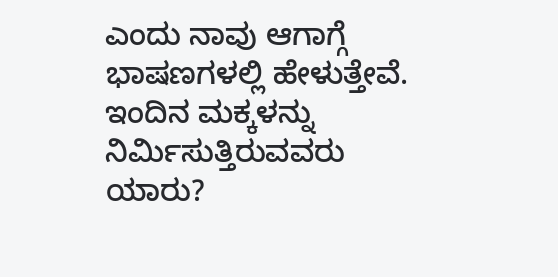ಎಂದು ನಾವು ಆಗಾಗ್ಗೆ ಭಾಷಣಗಳಲ್ಲಿ ಹೇಳುತ್ತೇವೆ. ಇಂದಿನ ಮಕ್ಕಳನ್ನು ನಿರ್ಮಿಸುತ್ತಿರುವವರು ಯಾರು?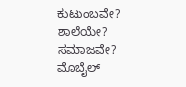ಕುಟುಂಬವೇ? ಶಾಲೆಯೇ? ಸಮಾಜವೇ? ಮೊಬೈಲ್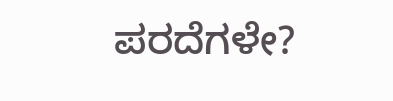ಪರದೆಗಳೇ?